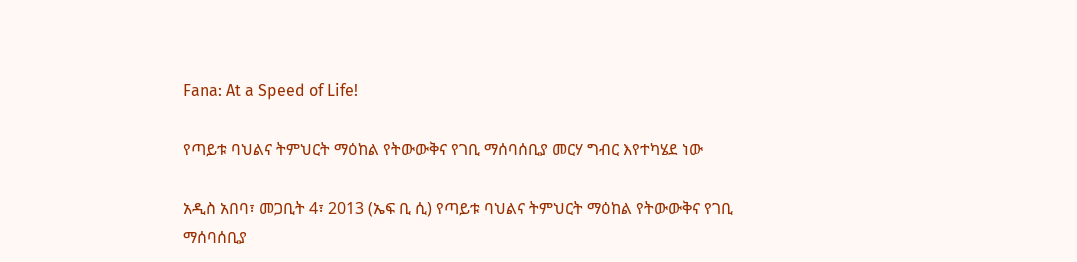Fana: At a Speed of Life!

የጣይቱ ባህልና ትምህርት ማዕከል የትውውቅና የገቢ ማሰባሰቢያ መርሃ ግብር እየተካሄደ ነው

አዲስ አበባ፣ መጋቢት 4፣ 2013 (ኤፍ ቢ ሲ) የጣይቱ ባህልና ትምህርት ማዕከል የትውውቅና የገቢ ማሰባሰቢያ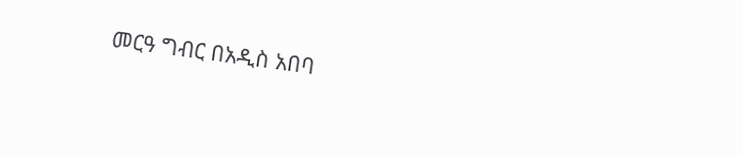መርዓ ግብር በአዲስ አበባ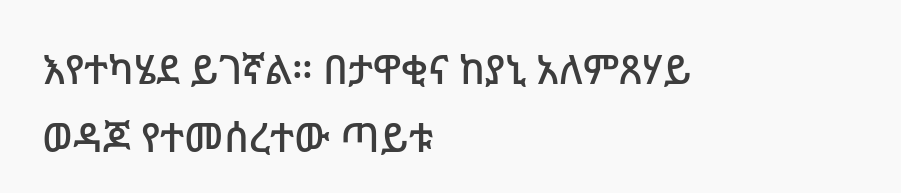እየተካሄደ ይገኛል። በታዋቂና ከያኒ አለምጸሃይ ወዳጆ የተመሰረተው ጣይቱ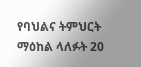የባህልና ትምህርት ማዕከል ላለፉት 20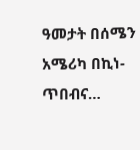ዓመታት በሰሜን አሜሪካ በኪነ-ጥበብና…